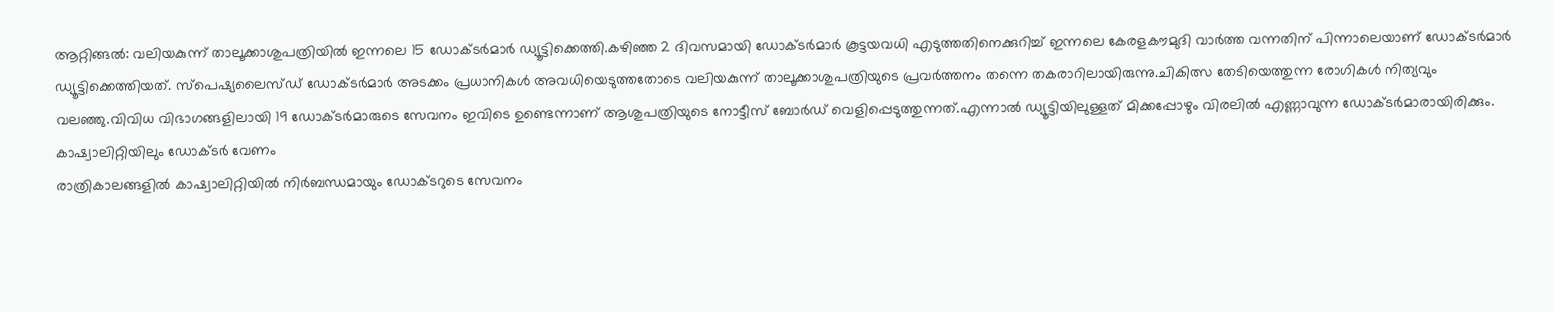ആറ്റിങ്ങൽ: വലിയകുന്ന് താലൂക്കാശുപത്രിയിൽ ഇന്നലെ 15 ഡോക്ടർമാർ ഡ്യൂട്ടിക്കെത്തി.കഴിഞ്ഞ 2 ദിവസമായി ഡോക്ടർമാർ കൂട്ടയവധി എടുത്തതിനെക്കുറിച്ച് ഇന്നലെ കേരളകൗമുദി വാർത്ത വന്നതിന് പിന്നാലെയാണ് ഡോക്ടർമാർ ഡ്യൂട്ടിക്കെത്തിയത്. സ്പെഷ്യലൈസ്ഡ് ഡോക്ടർമാർ അടക്കം പ്രധാനികൾ അവധിയെടുത്തതോടെ വലിയകുന്ന് താലൂക്കാശുപത്രിയുടെ പ്രവർത്തനം തന്നെ തകരാറിലായിരുന്നു.ചികിത്സ തേടിയെത്തുന്ന രോഗികൾ നിത്യവും വലഞ്ഞു.വിവിധ വിഭാഗങ്ങളിലായി 19 ഡോക്ടർമാരുടെ സേവനം ഇവിടെ ഉണ്ടെന്നാണ് ആശുപത്രിയുടെ നോട്ടീസ് ബോർഡ് വെളിപ്പെടുത്തുന്നത്.എന്നാൽ ഡ്യൂട്ടിയിലുള്ളത് മിക്കപ്പോഴും വിരലിൽ എണ്ണാവുന്ന ഡോക്ടർമാരായിരിക്കും.
കാഷ്വാലിറ്റിയിലും ഡോക്ടർ വേണം
രാത്രികാലങ്ങളിൽ കാഷ്വാലിറ്റിയിൽ നിർബന്ധമായും ഡോക്ടറുടെ സേവനം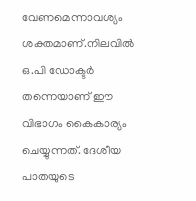വേണമെന്നാവശ്യം ശക്തമാണ്.നിലവിൽ ഒ.പി ഡോക്ടർ തന്നെയാണ് ഈ വിഭാഗം കൈകാര്യം ചെയ്യുന്നത്. ദേശീയ പാതയുടെ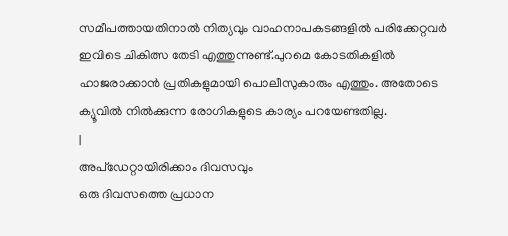സമീപത്തായതിനാൽ നിത്യവും വാഹനാപകടങ്ങളിൽ പരിക്കേറ്റവർ ഇവിടെ ചികിത്സ തേടി എത്തുന്നുണ്ട്.പുറമെ കോടതികളിൽ ഹാജരാക്കാൻ പ്രതികളുമായി പൊലീസുകാരും എത്തും. അതോടെ ക്യൂവിൽ നിൽക്കുന്ന രോഗികളുടെ കാര്യം പറയേണ്ടതില്ല.
|
അപ്ഡേറ്റായിരിക്കാം ദിവസവും
ഒരു ദിവസത്തെ പ്രധാന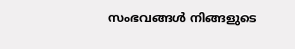സംഭവങ്ങൾ നിങ്ങളുടെ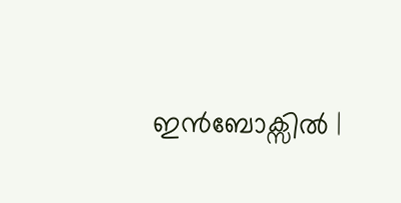ഇൻബോക്സിൽ |